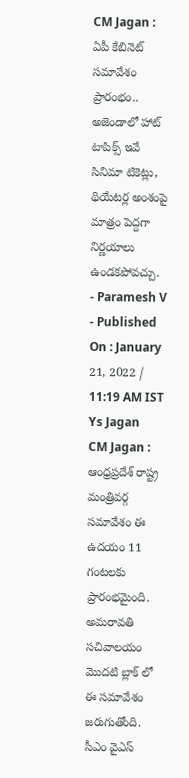CM Jagan : ఏపీ కేబినెట్ సమావేశం ప్రారంభం.. అజెండాలో హాట్ టాపిక్స్ ఇవే
సినిమా టికెట్లు, థియేటర్ల అంశంపై మాత్రం పెద్దగా నిర్ణయాలు ఉండకపోవచ్చు.
- Paramesh V
- Published On : January 21, 2022 / 11:19 AM IST
Ys Jagan
CM Jagan : ఆంధ్రప్రదేశ్ రాష్ట్ర మంత్రివర్గ సమావేశం ఈ ఉదయం 11 గంటలకు ప్రారంభమైంది. అమరావతి సచివాలయం మొదటి బ్లాక్ లో ఈ సమావేశం జరుగుతోంది. సీఎం వైఎస్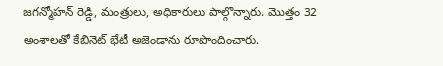జగన్మోహన్ రెడ్డి, మంత్రులు, అధికారులు పాల్గొన్నారు. మొత్తం 32 అంశాలతో కేబినెట్ భేటీ అజెండాను రూపొందించారు.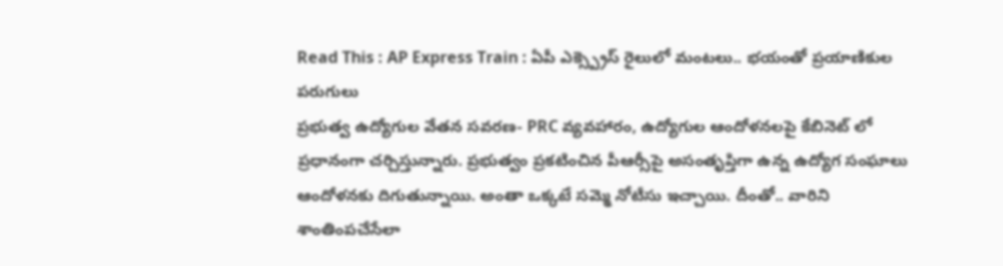Read This : AP Express Train : ఏపీ ఎక్స్ప్రెస్ రైలులో మంటలు.. భయంతో ప్రయాణికుల పరుగులు
ప్రభుత్వ ఉద్యోగుల వేతన సవరణ- PRC వ్యవహారం, ఉద్యోగుల ఆందోళనలపై కేబినెట్ లో ప్రధానంగా చర్చిస్తున్నారు. ప్రభుత్వం ప్రకటించిన పీఆర్సీపై అసంతృప్తిగా ఉన్న ఉద్యోగ సంఘాలు ఆందోళనకు దిగుతున్నాయి. అంతా ఒక్కటే సమ్మె నోటీసు ఇచ్చాయి. దీంతో.. వారిని శాంతింపచేసేలా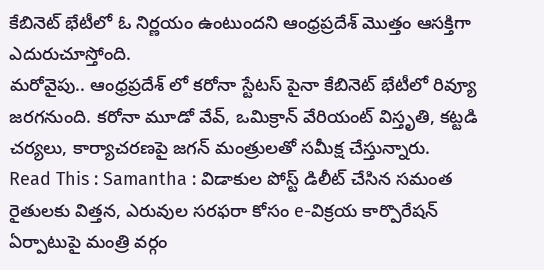కేబినెట్ భేటీలో ఓ నిర్ణయం ఉంటుందని ఆంధ్రప్రదేశ్ మొత్తం ఆసక్తిగా ఎదురుచూస్తోంది.
మరోవైపు.. ఆంధ్రప్రదేశ్ లో కరోనా స్టేటస్ పైనా కేబినెట్ భేటీలో రివ్యూ జరగనుంది. కరోనా మూడో వేవ్, ఒమిక్రాన్ వేరియంట్ విస్తృతి, కట్టడి చర్యలు, కార్యాచరణపై జగన్ మంత్రులతో సమీక్ష చేస్తున్నారు.
Read This : Samantha : విడాకుల పోస్ట్ డిలీట్ చేసిన సమంత
రైతులకు విత్తన, ఎరువుల సరఫరా కోసం e-విక్రయ కార్పొరేషన్ ఏర్పాటుపై మంత్రి వర్గం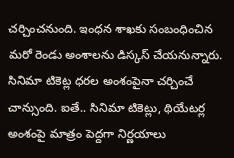చర్చించనుంది. ఇంధన శాఖకు సంబంధించిన మరో రెండు అంశాలను డిస్కస్ చేయనున్నారు. సినిమా టికెట్ల ధరల అంశంపైనా చర్చించే చాన్సుంది. ఐతే.. సినిమా టికెట్లు, థియేటర్ల అంశంపై మాత్రం పెద్దగా నిర్ణయాలు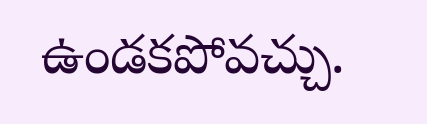ఉండకపోవచ్చు.